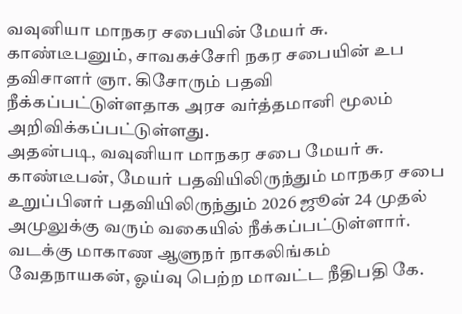வவுனியா மாநகர சபையின் மேயர் சு. காண்டீபனும், சாவகச்சேரி நகர சபையின் உப தவிசாளர் ஞா. கிசோரும் பதவி நீக்கப்பட்டுள்ளதாக அரச வர்த்தமானி மூலம் அறிவிக்கப்பட்டுள்ளது.
அதன்படி, வவுனியா மாநகர சபை மேயர் சு. காண்டீபன், மேயர் பதவியிலிருந்தும் மாநகர சபை உறுப்பினர் பதவியிலிருந்தும் 2026 ஜூன் 24 முதல் அமுலுக்கு வரும் வகையில் நீக்கப்பட்டுள்ளார்.
வடக்கு மாகாண ஆளுநர் நாகலிங்கம் வேதநாயகன், ஓய்வு பெற்ற மாவட்ட நீதிபதி கே.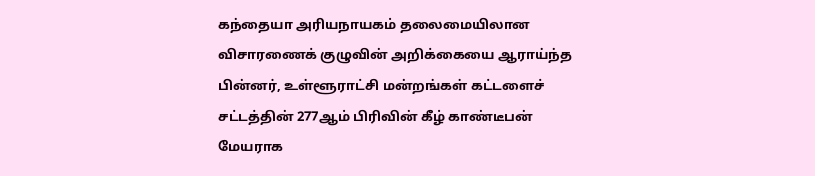கந்தையா அரியநாயகம் தலைமையிலான விசாரணைக் குழுவின் அறிக்கையை ஆராய்ந்த பின்னர், உள்ளூராட்சி மன்றங்கள் கட்டளைச் சட்டத்தின் 277ஆம் பிரிவின் கீழ் காண்டீபன் மேயராக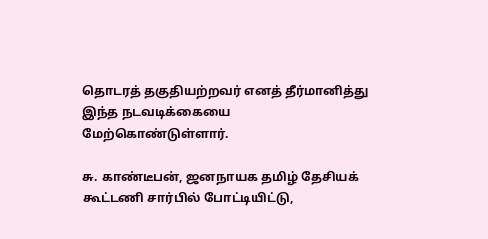தொடரத் தகுதியற்றவர் எனத் தீர்மானித்து இந்த நடவடிக்கையை மேற்கொண்டுள்ளார்.

சு. காண்டீபன், ஜனநாயக தமிழ் தேசியக் கூட்டணி சார்பில் போட்டியிட்டு,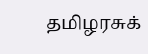தமிழரசுக்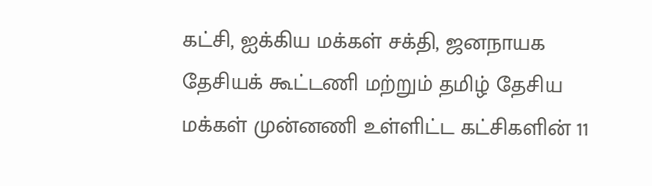கட்சி, ஐக்கிய மக்கள் சக்தி, ஜனநாயக தேசியக் கூட்டணி மற்றும் தமிழ் தேசிய மக்கள் முன்னணி உள்ளிட்ட கட்சிகளின் 11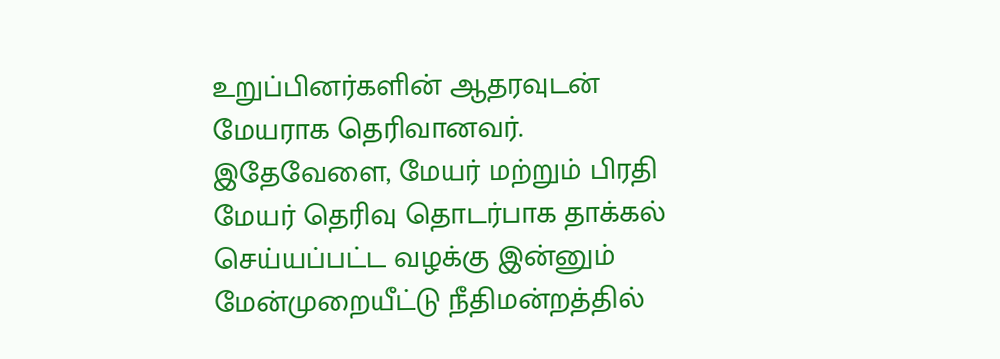உறுப்பினர்களின் ஆதரவுடன் மேயராக தெரிவானவர்.
இதேவேளை, மேயர் மற்றும் பிரதி மேயர் தெரிவு தொடர்பாக தாக்கல் செய்யப்பட்ட வழக்கு இன்னும் மேன்முறையீட்டு நீதிமன்றத்தில்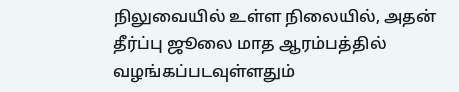நிலுவையில் உள்ள நிலையில், அதன் தீர்ப்பு ஜூலை மாத ஆரம்பத்தில் வழங்கப்படவுள்ளதும்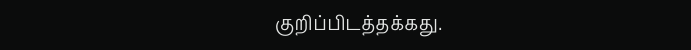குறிப்பிடத்தக்கது.